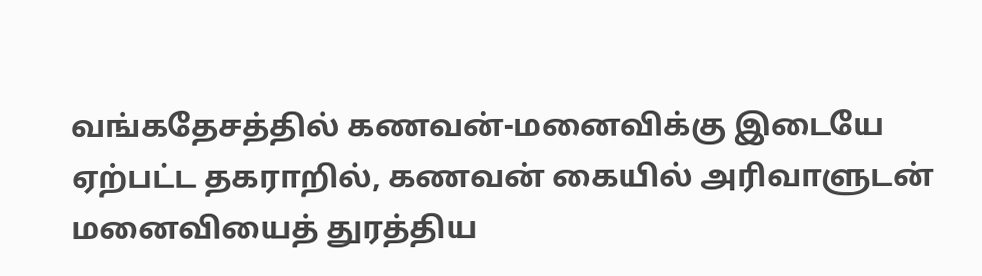வங்கதேசத்தில் கணவன்-மனைவிக்கு இடையே ஏற்பட்ட தகராறில், கணவன் கையில் அரிவாளுடன் மனைவியைத் துரத்திய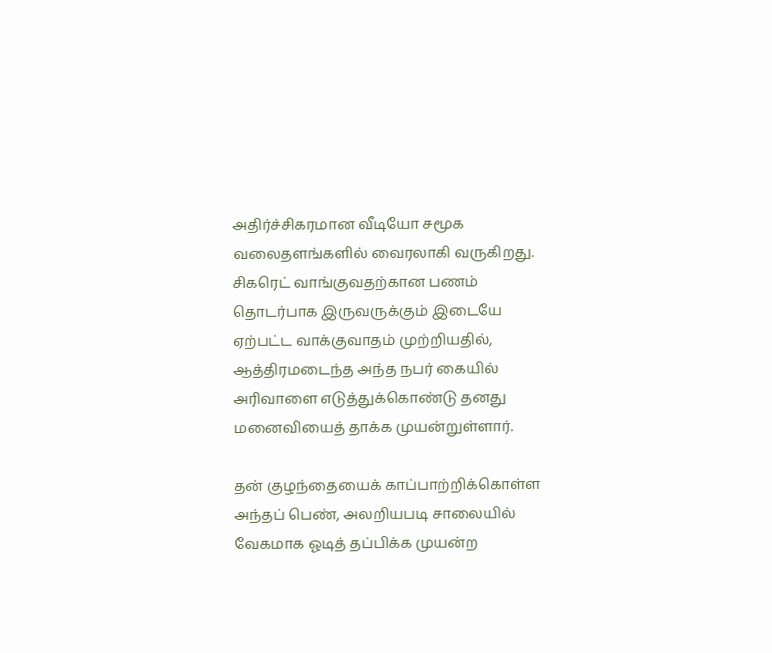அதிர்ச்சிகரமான வீடியோ சமூக வலைதளங்களில் வைரலாகி வருகிறது. சிகரெட் வாங்குவதற்கான பணம் தொடர்பாக இருவருக்கும் இடையே ஏற்பட்ட வாக்குவாதம் முற்றியதில், ஆத்திரமடைந்த அந்த நபர் கையில் அரிவாளை எடுத்துக்கொண்டு தனது மனைவியைத் தாக்க முயன்றுள்ளார்.

தன் குழந்தையைக் காப்பாற்றிக்கொள்ள அந்தப் பெண், அலறியபடி சாலையில் வேகமாக ஓடித் தப்பிக்க முயன்ற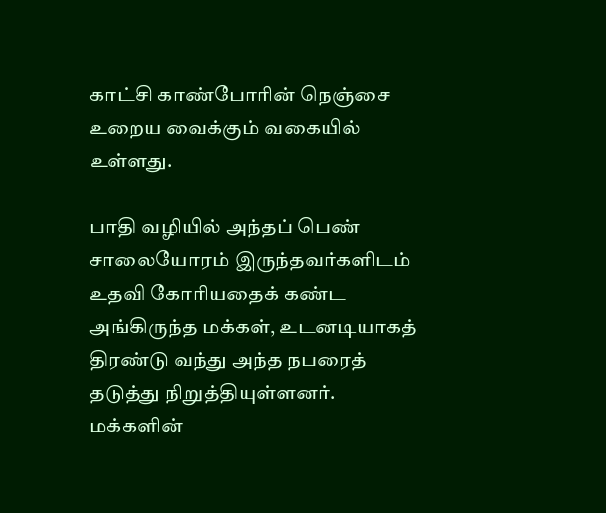காட்சி காண்போரின் நெஞ்சை உறைய வைக்கும் வகையில் உள்ளது.

பாதி வழியில் அந்தப் பெண் சாலையோரம் இருந்தவர்களிடம் உதவி கோரியதைக் கண்ட அங்கிருந்த மக்கள், உடனடியாகத் திரண்டு வந்து அந்த நபரைத் தடுத்து நிறுத்தியுள்ளனர். மக்களின்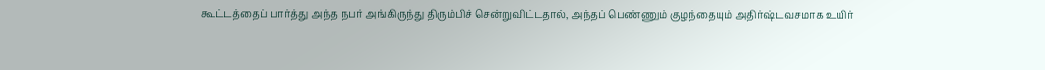கூட்டத்தைப் பார்த்து அந்த நபர் அங்கிருந்து திரும்பிச் சென்றுவிட்டதால், அந்தப் பெண்ணும் குழந்தையும் அதிர்ஷ்டவசமாக உயிர்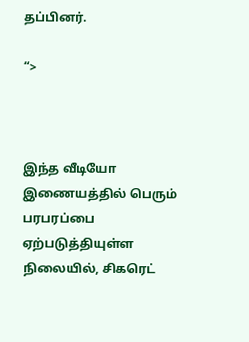தப்பினர்.

“>



இந்த வீடியோ இணையத்தில் பெரும் பரபரப்பை ஏற்படுத்தியுள்ள நிலையில், சிகரெட்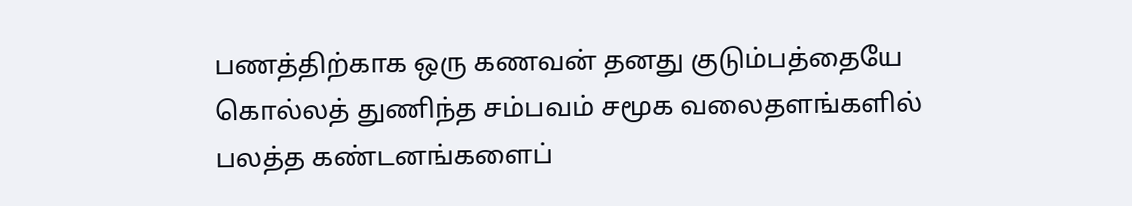பணத்திற்காக ஒரு கணவன் தனது குடும்பத்தையே கொல்லத் துணிந்த சம்பவம் சமூக வலைதளங்களில் பலத்த கண்டனங்களைப்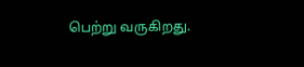பெற்று வருகிறது.